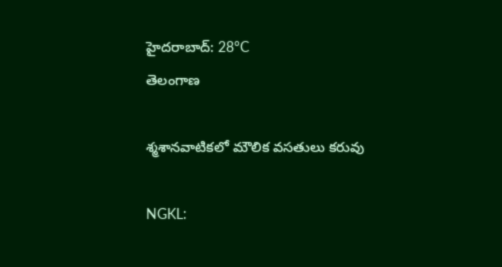హైదరాబాద్: 28°C
తెలంగాణ

శ్మశానవాటికలో మౌలిక వసతులు కరువు

NGKL: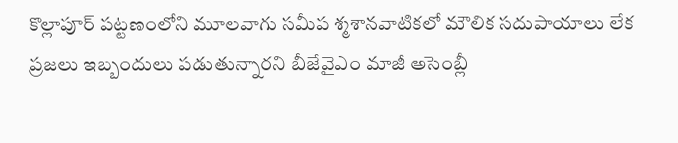కొల్లాపూర్ పట్టణంలోని మూలవాగు సమీప శ్మశానవాటికలో మౌలిక సదుపాయాలు లేక ప్రజలు ఇబ్బందులు పడుతున్నారని బీజేవైఎం మాజీ అసెంబ్లీ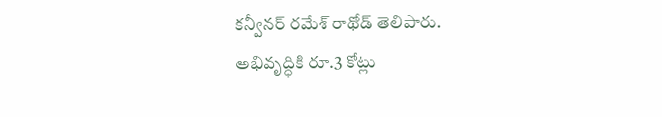కన్వీనర్ రమేశ్ రాథోడ్ తెలిపారు. అభివృద్ధికి రూ.3 కోట్లు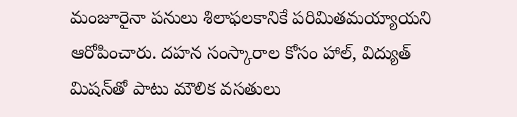మంజూరైనా పనులు శిలాఫలకానికే పరిమితమయ్యాయని ఆరోపించారు. దహన సంస్కారాల కోసం హాల్, విద్యుత్ మిషన్‌తో పాటు మౌలిక వసతులు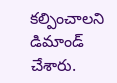కల్పించాలని డిమాండ్ చేశారు.